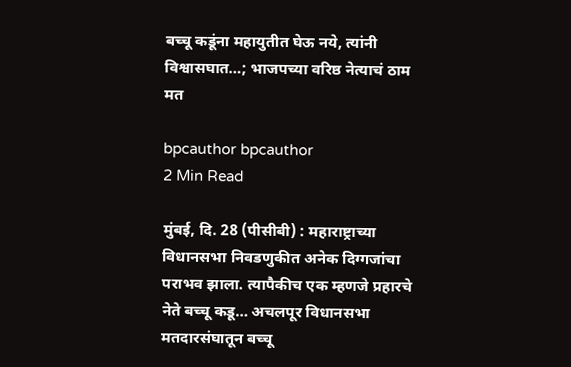बच्चू कडूंना महायुतीत घेऊ नये, त्यांनी विश्वासघात…; भाजपच्या वरिष्ठ नेत्याचं ठाम मत

bpcauthor bpcauthor
2 Min Read

मुंबई, दि. 28 (पीसीबी) : महाराष्ट्राच्या विधानसभा निवडणुकीत अनेक दिग्गजांचा पराभव झाला. त्यापैकीच एक म्हणजे प्रहारचे नेते बच्चू कडू… अचलपूर विधानसभा मतदारसंघातून बच्चू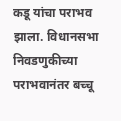कडू यांचा पराभव झाला. विधानसभा निवडणुकीच्या पराभवानंतर बच्चू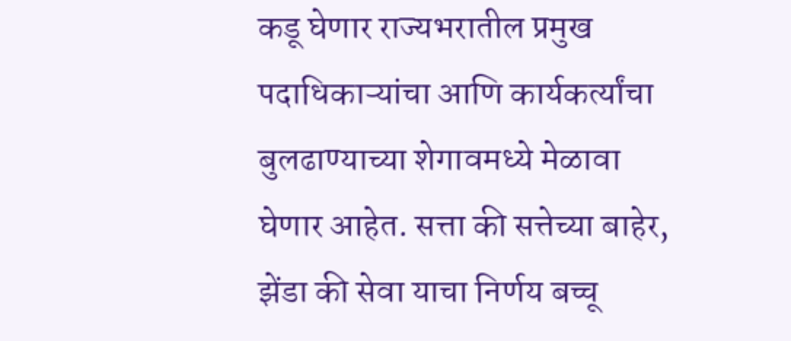कडू घेणार राज्यभरातील प्रमुख पदाधिकाऱ्यांचा आणि कार्यकर्त्यांचा बुलढाण्याच्या शेगावमध्ये मेळावा घेणार आहेत. सत्ता की सत्तेच्या बाहेर, झेंडा की सेवा याचा निर्णय बच्चू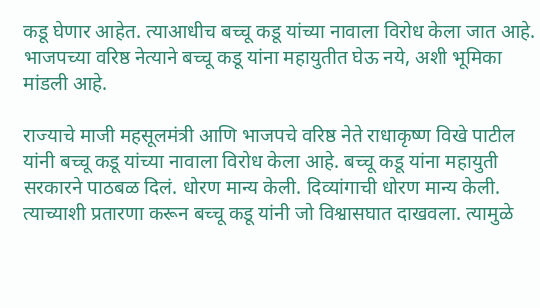कडू घेणार आहेत. त्याआधीच बच्चू कडू यांच्या नावाला विरोध केला जात आहे. भाजपच्या वरिष्ठ नेत्याने बच्चू कडू यांना महायुतीत घेऊ नये, अशी भूमिका मांडली आहे.

राज्याचे माजी महसूलमंत्री आणि भाजपचे वरिष्ठ नेते राधाकृष्ण विखे पाटील यांनी बच्चू कडू यांच्या नावाला विरोध केला आहे. बच्चू कडू यांना महायुती सरकारने पाठबळ दिलं. धोरण मान्य केली. दिव्यांगाची धोरण मान्य केली. त्याच्याशी प्रतारणा करून बच्चू कडू यांनी जो विश्वासघात दाखवला. त्यामुळे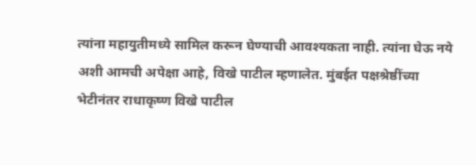त्यांना महायुतीमध्ये सामिल करून घेण्याची आवश्यकता नाही. त्यांना घेऊ नये अशी आमची अपेक्षा आहे, विखे पाटील म्हणालेत. मुंबईत पक्षश्रेष्ठींच्या भेटीनंतर राधाकृष्ण विखे पाटील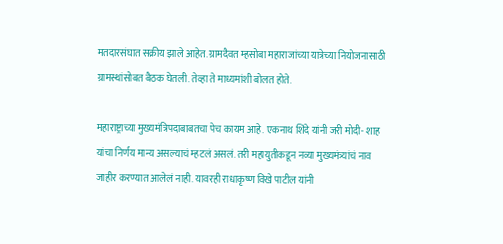मतदारसंघात सक्रीय झाले आहेत. ग्रामदैवत म्हसोबा महाराजांच्या यात्रेच्या नियोजनासाठी ग्रामस्थांसोबत बैठक घेतली. तेव्हा ते माध्यमांशी बोलत होते.

महाराष्ट्राच्या मुख्यमंत्रिपदाबाबतचा पेच कायम आहे. एकनाथ शिंदे यांनी जरी मोदी- शाह यांचा निर्णय मान्य असल्याचं म्हटलं असलं. तरी महायुतीकडून नव्या मुख्यमंत्र्यांचं नाव जाहीर करण्यात आलेलं नाही. यावरही राधाकृष्ण विखे पाटील यांनी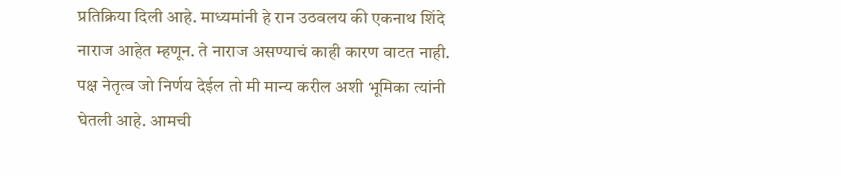प्रतिक्रिया दिली आहे. माध्यमांनी हे रान उठवलय की एकनाथ शिंदे नाराज आहेत म्हणून. ते नाराज असण्याचं काही कारण वाटत नाही. पक्ष नेतृत्व जो निर्णय देईल तो मी मान्य करील अशी भूमिका त्यांनी घेतली आहे. आमची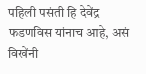पहिली पसंती हि देवेंद्र फडणविस यांनाच आहे, असं विखेंनी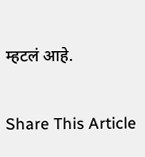म्हटलं आहे.

Share This Article